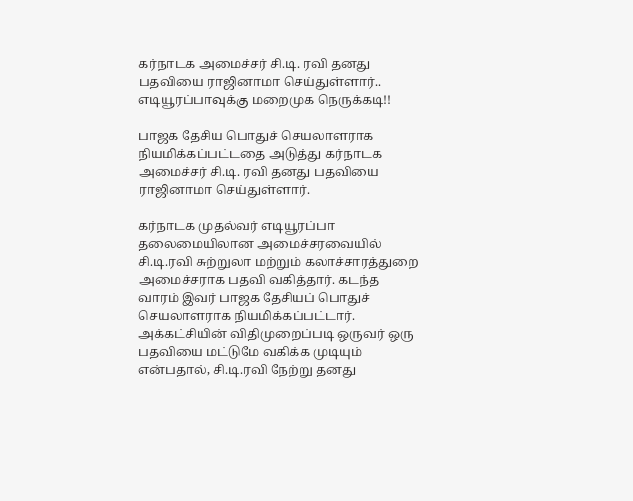கர்நாடக அமைச்சர் சி.டி. ரவி தனது பதவியை ராஜினாமா செய்துள்ளார்.. எடியூரப்பாவுக்கு மறைமுக நெருக்கடி!!

பாஜக தேசிய பொதுச் செயலாளராக நியமிக்கப்பட்டதை அடுத்து கர்நாடக அமைச்சர் சி.டி. ரவி தனது பதவியை ராஜினாமா செய்துள்ளார்.

கர்நாடக முதல்வர் எடியூரப்பா தலைமையிலான அமைச்சரவையில் சி.டி.ரவி சுற்றுலா மற்றும் கலாச்சாரத்துறை அமைச்சராக பதவி வகித்தார். கடந்த வாரம் இவர் பாஜக தேசியப் பொதுச் செயலாளராக நியமிக்கப்பட்டார். அக்கட்சியின் விதிமுறைப்படி ஒருவர் ஒரு பதவியை மட்டுமே வகிக்க முடியும் என்பதால், சி.டி.ரவி நேற்று தனது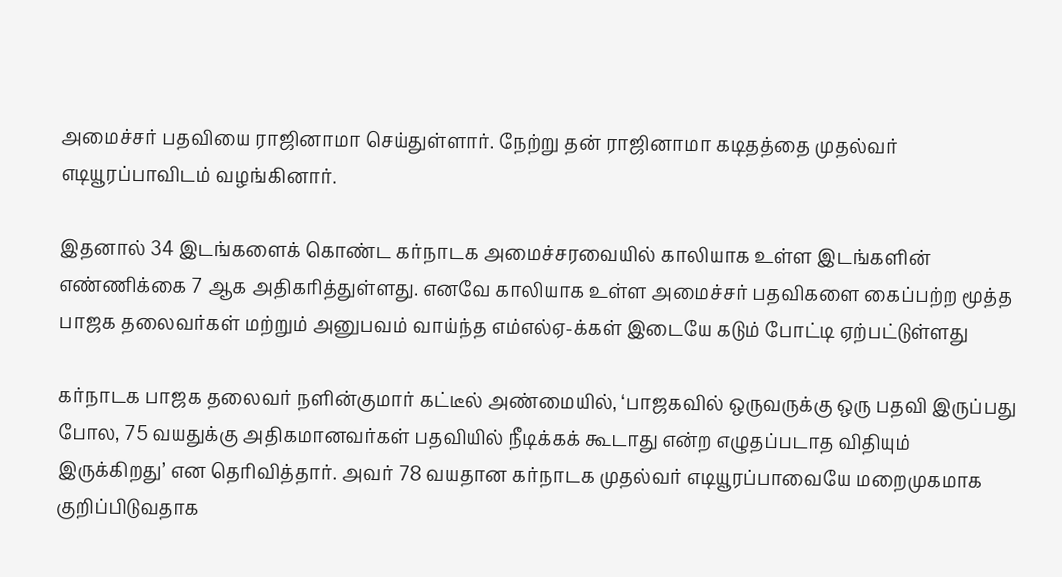அமைச்சர் பதவியை ராஜினாமா செய்துள்ளார். நேற்று தன் ராஜினாமா கடிதத்தை முதல்வர் எடியூரப்பாவிடம் வழங்கினார்.

இதனால் 34 இடங்களைக் கொண்ட கர்நாடக அமைச்சரவையில் காலியாக உள்ள இடங்களின் எண்ணிக்கை 7 ஆக அதிகரித்துள்ளது. எனவே காலியாக உள்ள அமைச்சர் பதவிகளை கைப்பற்ற மூத்த பாஜக தலைவர்கள் மற்றும் அனுபவம் வாய்ந்த எம்எல்ஏ-க்கள் இடையே கடும் போட்டி ஏற்பட்டுள்ளது

கர்நாடக பாஜக தலைவர் நளின்குமார் கட்டீல் அண்மையில், ‘பாஜகவில் ஒருவருக்கு ஒரு பதவி இருப்பது போல, 75 வயதுக்கு அதிகமானவர்கள் பதவியில் நீடிக்கக் கூடாது என்ற எழுதப்படாத விதியும் இருக்கிறது’ என தெரிவித்தார். அவர் 78 வயதான கர்நாடக முதல்வர் எடியூரப்பாவையே மறைமுகமாக குறிப்பிடுவதாக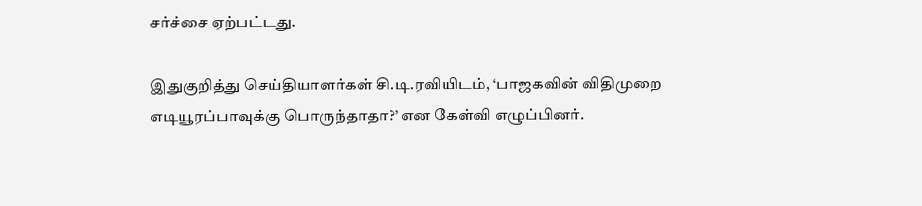சர்ச்சை ஏற்பட்டது.

இதுகுறித்து செய்தியாளர்கள் சி.டி.ரவியிடம், ‘பாஜகவின் விதிமுறை எடியூரப்பாவுக்கு பொருந்தாதா?’ என கேள்வி எழுப்பினர்.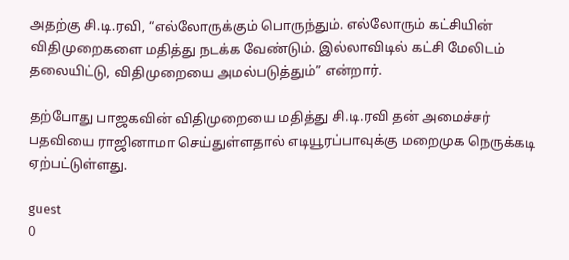அதற்கு சி.டி.ரவி, “எல்லோருக்கும் பொருந்தும். எல்லோரும் கட்சியின் விதிமுறைகளை மதித்து நடக்க வேண்டும். இல்லாவிடில் கட்சி மேலிடம் தலையிட்டு, விதிமுறையை அமல்படுத்தும்” என்றார்.

தற்போது பாஜகவின் விதிமுறையை மதித்து சி.டி.ரவி தன் அமைச்சர் பதவியை ராஜினாமா செய்துள்ளதால் எடியூரப்பாவுக்கு மறைமுக நெருக்கடி ஏற்பட்டுள்ளது.

guest
0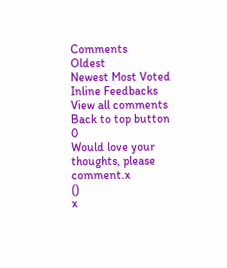Comments
Oldest
Newest Most Voted
Inline Feedbacks
View all comments
Back to top button
0
Would love your thoughts, please comment.x
()
x